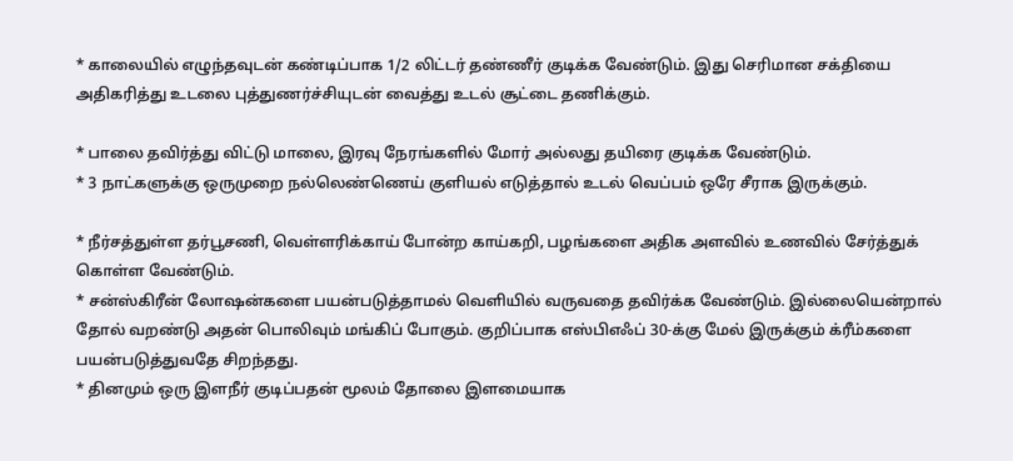* காலையில் எழுந்தவுடன் கண்டிப்பாக 1/2 லிட்டர் தண்ணீர் குடிக்க வேண்டும். இது செரிமான சக்தியை அதிகரித்து உடலை புத்துணர்ச்சியுடன் வைத்து உடல் சூட்டை தணிக்கும்.

* பாலை தவிர்த்து விட்டு மாலை, இரவு நேரங்களில் மோர் அல்லது தயிரை குடிக்க வேண்டும்.
* 3 நாட்களுக்கு ஒருமுறை நல்லெண்ணெய் குளியல் எடுத்தால் உடல் வெப்பம் ஒரே சீராக இருக்கும்.

* நீர்சத்துள்ள தர்பூசணி, வெள்ளரிக்காய் போன்ற காய்கறி, பழங்களை அதிக அளவில் உணவில் சேர்த்துக் கொள்ள வேண்டும்.
* சன்ஸ்கிரீன் லோஷன்களை பயன்படுத்தாமல் வெளியில் வருவதை தவிர்க்க வேண்டும். இல்லையென்றால் தோல் வறண்டு அதன் பொலிவும் மங்கிப் போகும். குறிப்பாக எஸ்பிஎஃப் 30-க்கு மேல் இருக்கும் க்ரீம்களை பயன்படுத்துவதே சிறந்தது.
* தினமும் ஒரு இளநீர் குடிப்பதன் மூலம் தோலை இளமையாக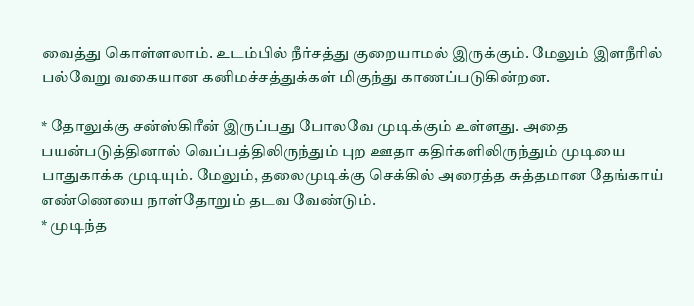வைத்து கொள்ளலாம். உடம்பில் நீர்சத்து குறையாமல் இருக்கும். மேலும் இளநீரில் பல்வேறு வகையான கனிமச்சத்துக்கள் மிகுந்து காணப்படுகின்றன.

* தோலுக்கு சன்ஸ்கிரீன் இருப்பது போலவே முடிக்கும் உள்ளது. அதை பயன்படுத்தினால் வெப்பத்திலிருந்தும் புற ஊதா கதிர்களிலிருந்தும் முடியை பாதுகாக்க முடியும். மேலும், தலைமுடிக்கு செக்கில் அரைத்த சுத்தமான தேங்காய் எண்ணெயை நாள்தோறும் தடவ வேண்டும்.
* முடிந்த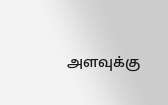அளவுக்கு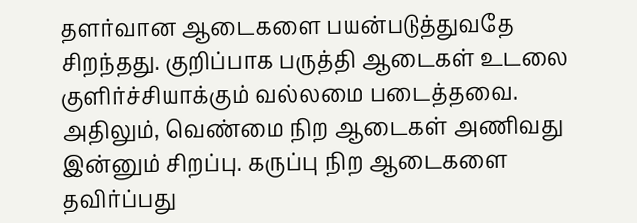தளர்வான ஆடைகளை பயன்படுத்துவதே சிறந்தது. குறிப்பாக பருத்தி ஆடைகள் உடலை குளிர்ச்சியாக்கும் வல்லமை படைத்தவை. அதிலும், வெண்மை நிற ஆடைகள் அணிவது இன்னும் சிறப்பு. கருப்பு நிற ஆடைகளை தவிர்ப்பது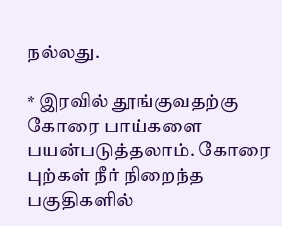நல்லது.

* இரவில் தூங்குவதற்கு கோரை பாய்களை பயன்படுத்தலாம். கோரை புற்கள் நீர் நிறைந்த பகுதிகளில்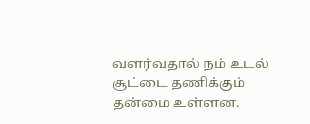வளர்வதால் நம் உடல் சூட்டை தணிக்கும் தன்மை உள்ளன.